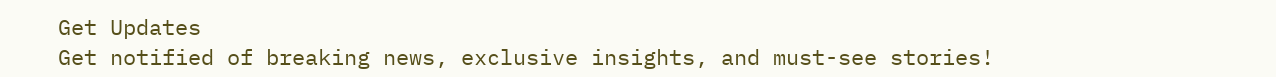Get Updates
Get notified of breaking news, exclusive insights, and must-see stories!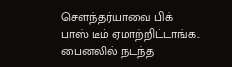சௌந்தர்யாவை பிக் பாஸ் டீம் ஏமாற்றிட்டாங்க.. பைனலில் நடந்த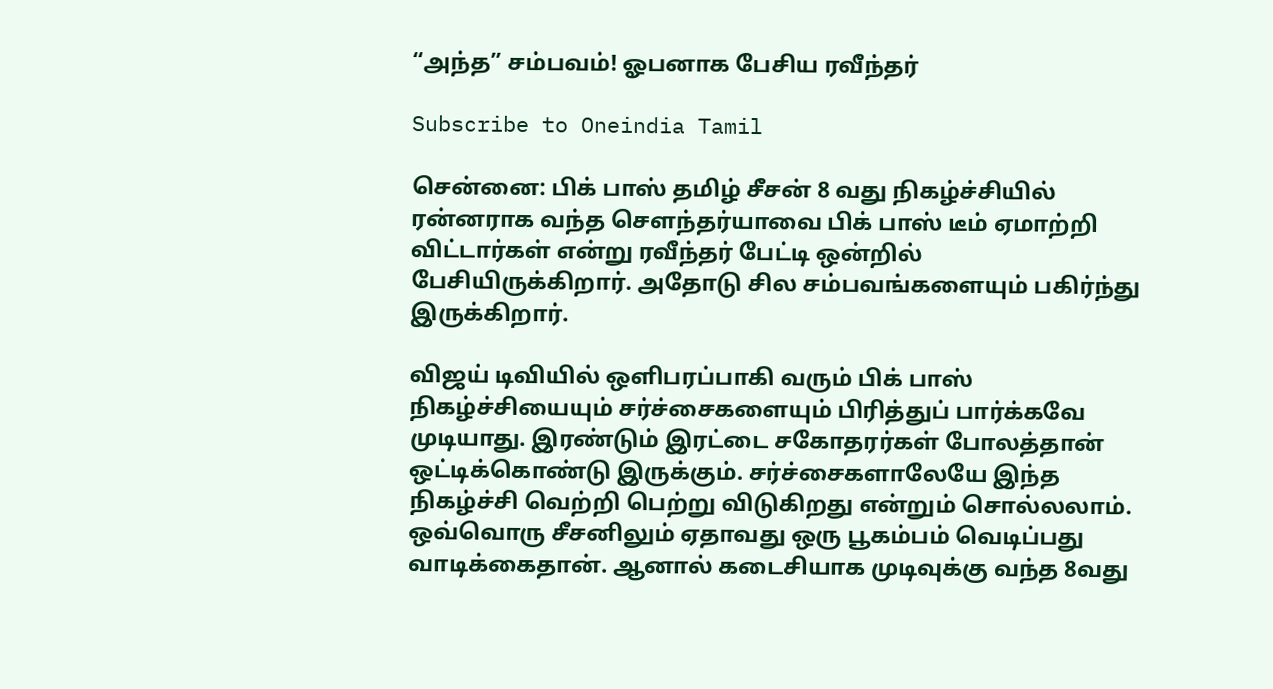“அந்த” சம்பவம்! ஓபனாக பேசிய ரவீந்தர்

Subscribe to Oneindia Tamil

சென்னை: பிக் பாஸ் தமிழ் சீசன் 8 வது நிகழ்ச்சியில் ரன்னராக வந்த சௌந்தர்யாவை பிக் பாஸ் டீம் ஏமாற்றி விட்டார்கள் என்று ரவீந்தர் பேட்டி ஒன்றில் பேசியிருக்கிறார். அதோடு சில சம்பவங்களையும் பகிர்ந்து இருக்கிறார்.

விஜய் டிவியில் ஒளிபரப்பாகி வரும் பிக் பாஸ் நிகழ்ச்சியையும் சர்ச்சைகளையும் பிரித்துப் பார்க்கவே முடியாது. இரண்டும் இரட்டை சகோதரர்கள் போலத்தான் ஒட்டிக்கொண்டு இருக்கும். சர்ச்சைகளாலேயே இந்த நிகழ்ச்சி வெற்றி பெற்று விடுகிறது என்றும் சொல்லலாம். ஒவ்வொரு சீசனிலும் ஏதாவது ஒரு பூகம்பம் வெடிப்பது வாடிக்கைதான். ஆனால் கடைசியாக முடிவுக்கு வந்த 8வது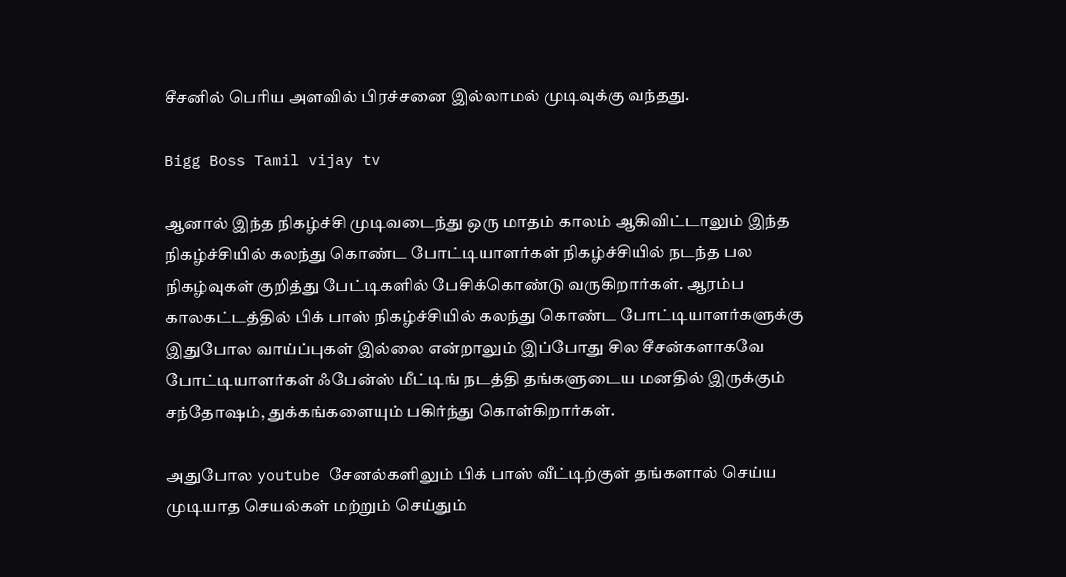சீசனில் பெரிய அளவில் பிரச்சனை இல்லாமல் முடிவுக்கு வந்தது.

Bigg Boss Tamil vijay tv

ஆனால் இந்த நிகழ்ச்சி முடிவடைந்து ஒரு மாதம் காலம் ஆகிவிட்டாலும் இந்த நிகழ்ச்சியில் கலந்து கொண்ட போட்டியாளர்கள் நிகழ்ச்சியில் நடந்த பல நிகழ்வுகள் குறித்து பேட்டிகளில் பேசிக்கொண்டு வருகிறார்கள். ஆரம்ப காலகட்டத்தில் பிக் பாஸ் நிகழ்ச்சியில் கலந்து கொண்ட போட்டியாளர்களுக்கு இதுபோல வாய்ப்புகள் இல்லை என்றாலும் இப்போது சில சீசன்களாகவே போட்டியாளர்கள் ஃபேன்ஸ் மீட்டிங் நடத்தி தங்களுடைய மனதில் இருக்கும் சந்தோஷம், துக்கங்களையும் பகிர்ந்து கொள்கிறார்கள்.

அதுபோல youtube சேனல்களிலும் பிக் பாஸ் வீட்டிற்குள் தங்களால் செய்ய முடியாத செயல்கள் மற்றும் செய்தும்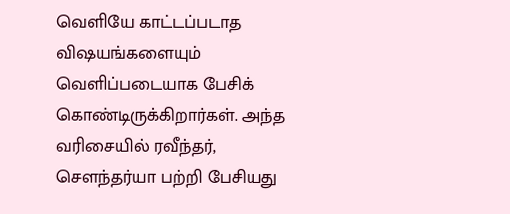வெளியே காட்டப்படாத விஷயங்களையும் வெளிப்படையாக பேசிக் கொண்டிருக்கிறார்கள். அந்த வரிசையில் ரவீந்தர், சௌந்தர்யா பற்றி பேசியது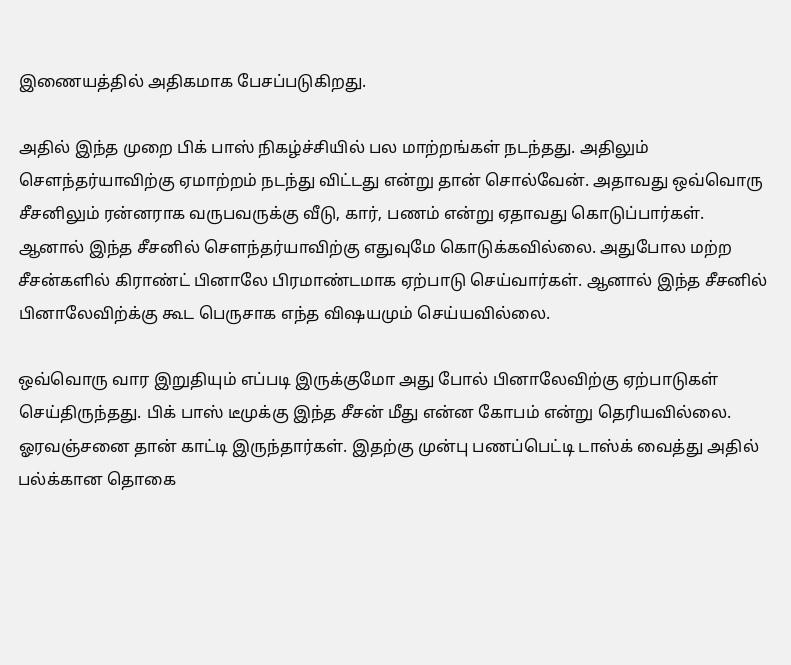இணையத்தில் அதிகமாக பேசப்படுகிறது.

அதில் இந்த முறை பிக் பாஸ் நிகழ்ச்சியில் பல மாற்றங்கள் நடந்தது. அதிலும் சௌந்தர்யாவிற்கு ஏமாற்றம் நடந்து விட்டது என்று தான் சொல்வேன். அதாவது ஒவ்வொரு சீசனிலும் ரன்னராக வருபவருக்கு வீடு, கார், பணம் என்று ஏதாவது கொடுப்பார்கள். ஆனால் இந்த சீசனில் சௌந்தர்யாவிற்கு எதுவுமே கொடுக்கவில்லை. அதுபோல மற்ற சீசன்களில் கிராண்ட் பினாலே பிரமாண்டமாக ஏற்பாடு செய்வார்கள். ஆனால் இந்த சீசனில் பினாலேவிற்க்கு கூட பெருசாக எந்த விஷயமும் செய்யவில்லை.

ஒவ்வொரு வார இறுதியும் எப்படி இருக்குமோ அது போல் பினாலேவிற்கு ஏற்பாடுகள் செய்திருந்தது‌. பிக் பாஸ் டீமுக்கு இந்த சீசன் மீது என்ன கோபம் என்று தெரியவில்லை. ஓரவஞ்சனை தான் காட்டி இருந்தார்கள். இதற்கு முன்பு பணப்பெட்டி டாஸ்க் வைத்து அதில் பல்க்கான தொகை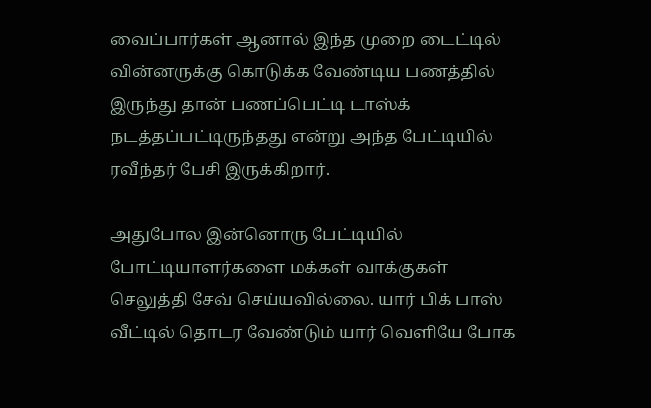வைப்பார்கள் ஆனால் இந்த முறை டைட்டில் வின்னருக்கு கொடுக்க வேண்டிய பணத்தில் இருந்து தான் பணப்பெட்டி டாஸ்க் நடத்தப்பட்டிருந்தது என்று அந்த பேட்டியில் ரவீந்தர் பேசி இருக்கிறார்.

அதுபோல இன்னொரு பேட்டியில் போட்டியாளர்களை மக்கள் வாக்குகள் செலுத்தி சேவ் செய்யவில்லை. யார் பிக் பாஸ் வீட்டில் தொடர வேண்டும் யார் வெளியே போக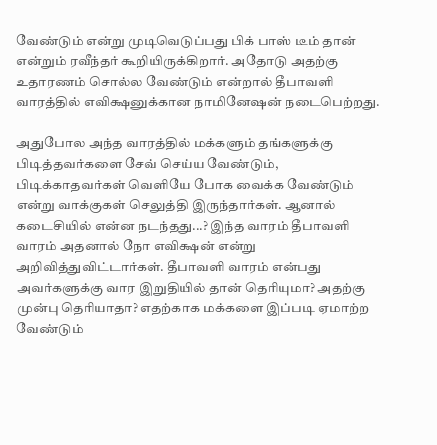வேண்டும் என்று முடிவெடுப்பது பிக் பாஸ் டீம் தான் என்றும் ரவீந்தர் கூறியிருக்கிறார். அதோடு அதற்கு உதாரணம் சொல்ல வேண்டும் என்றால் தீபாவளி வாரத்தில் எவிக்ஷனுக்கான நாமினேஷன் நடைபெற்றது.

அதுபோல அந்த வாரத்தில் மக்களும் தங்களுக்கு பிடித்தவர்களை சேவ் செய்ய வேண்டும், பிடிக்காதவர்கள் வெளியே போக வைக்க வேண்டும் என்று வாக்குகள் செலுத்தி இருந்தார்கள். ஆனால் கடைசியில் என்ன நடந்தது...? இந்த வாரம் தீபாவளி வாரம் அதனால் நோ எவிக்ஷன் என்று அறிவித்துவிட்டார்கள். தீபாவளி வாரம் என்பது அவர்களுக்கு வார இறுதியில் தான் தெரியுமா? அதற்கு முன்பு தெரியாதா? எதற்காக மக்களை இப்படி ஏமாற்ற வேண்டும்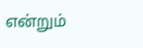என்றும்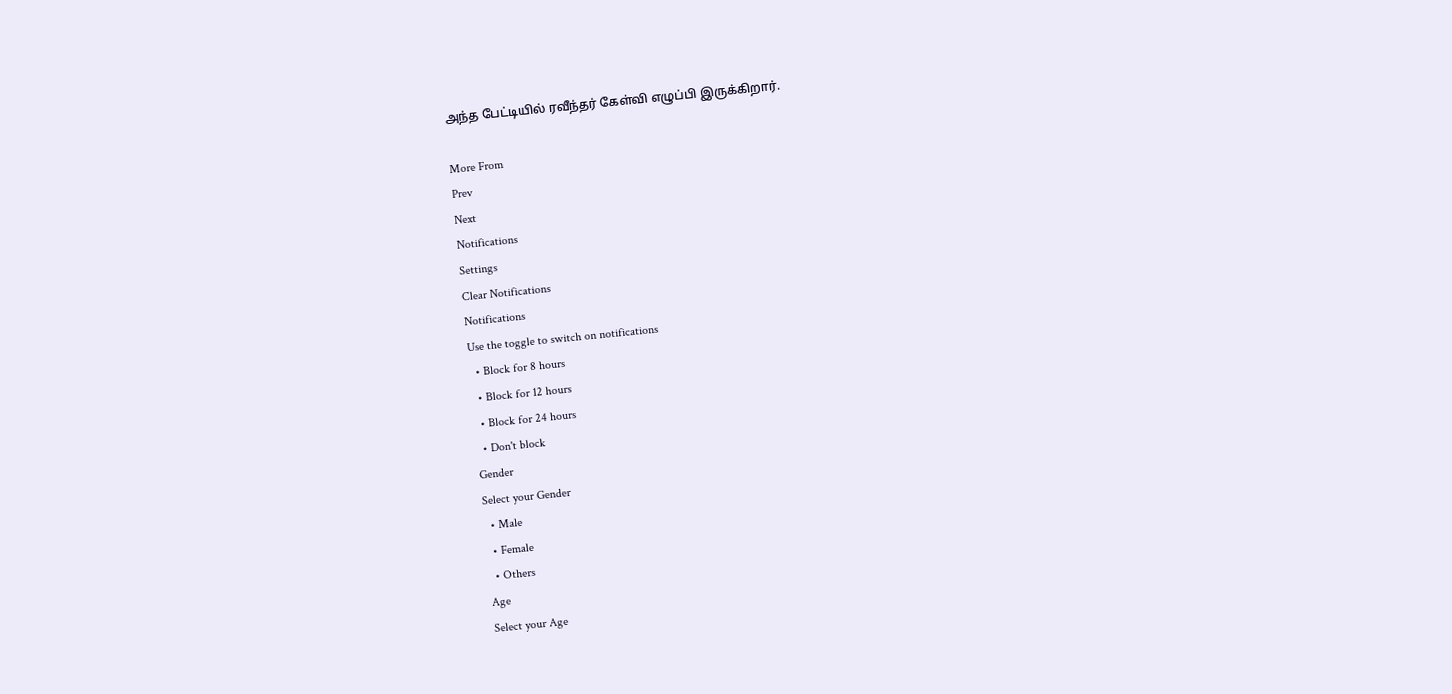அந்த பேட்டியில் ரவீந்தர் கேள்வி எழுப்பி இருக்கிறார்.

More From
Prev
Next
Notifications
Settings
Clear Notifications
Notifications
Use the toggle to switch on notifications
  • Block for 8 hours
  • Block for 12 hours
  • Block for 24 hours
  • Don't block
Gender
Select your Gender
  • Male
  • Female
  • Others
Age
Select your Age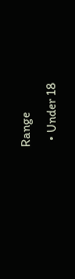Range
  • Under 18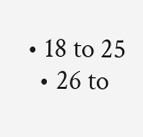• 18 to 25
  • 26 to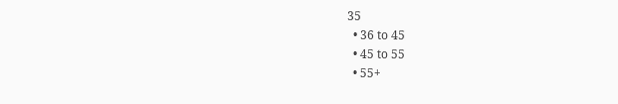35
  • 36 to 45
  • 45 to 55
  • 55+